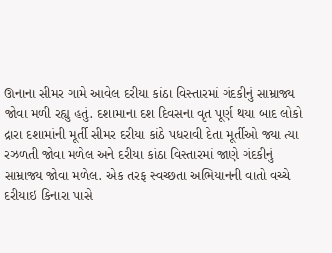ઊનાના સીમર ગામે આવેલ દરીયા કાંઠા વિસ્તારમાં ગંદકીનું સામ્રાજ્ય જોવા મળી રહ્યુ હતું. દશામાના દશ દિવસના વૃત પૂર્ણ થયા બાદ લોકો દ્રારા દશામાંની મૂર્તી સીમર દરીયા કાંઠે પધરાવી દેતા મૂર્તીઓ જ્યા ત્યા રઝળતી જોવા મળેલ અને દરીયા કાંઠા વિસ્તારમાં જાણે ગંદકીનું સામ્રાજ્ય જોવા મળેલ. એક તરફ સ્વચ્છતા અભિયાનની વાતો વચ્ચે દરીયાઇ કિનારા પાસે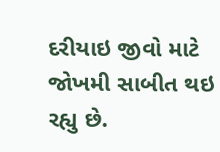દરીયાઇ જીવો માટે જોખમી સાબીત થઇ રહ્યુ છે.